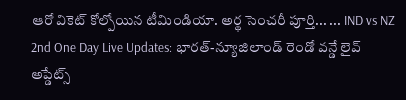ఆరో వికెట్ కోల్పోయిన టీమిండియా. అర్థ సెంచరీ పూర్తి... ... IND vs NZ 2nd One Day Live Updates: భారత్-న్యూజిలాండ్ రెండో వన్డే లైవ్ అప్డేట్స్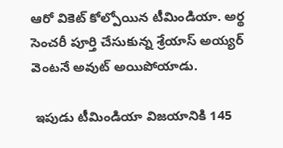ఆరో వికెట్ కోల్పోయిన టీమిండియా. అర్థ సెంచరీ పూర్తి చేసుకున్న శ్రేయాస్ అయ్యర్ వెంటనే అవుట్ అయిపోయాడు.

 ఇపుడు టీమిండియా విజయానికి 145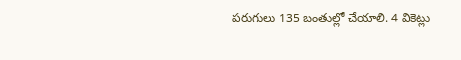పరుగులు 135 బంతుల్లో చేయాలి. 4 వికెట్లు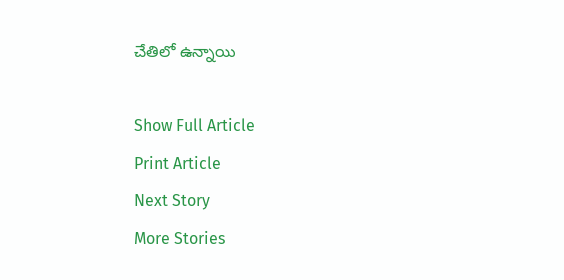చేతిలో ఉన్నాయి

Show Full Article
Print Article
Next Story
More Stories